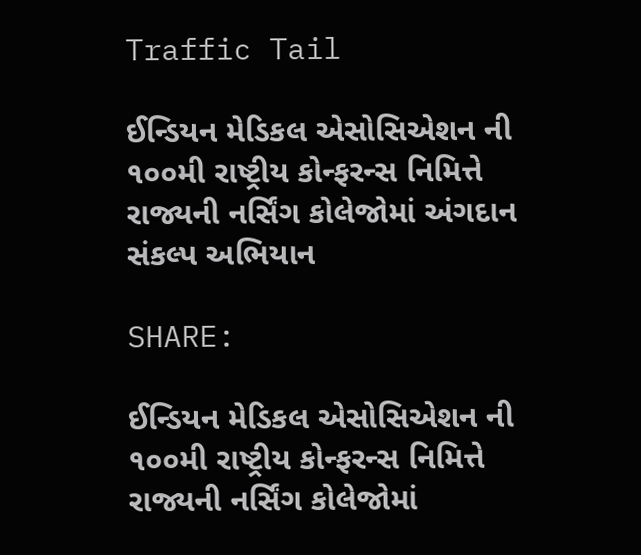Traffic Tail

ઈન્ડિયન મેડિકલ એસોસિએશન ની ૧૦૦મી રાષ્ટ્રીય કોન્ફરન્સ નિમિત્તે રાજ્યની નર્સિંગ કોલેજોમાં અંગદાન સંકલ્પ અભિયાન

SHARE:

ઈન્ડિયન મેડિકલ એસોસિએશન ની ૧૦૦મી રાષ્ટ્રીય કોન્ફરન્સ નિમિત્તે રાજ્યની નર્સિંગ કોલેજોમાં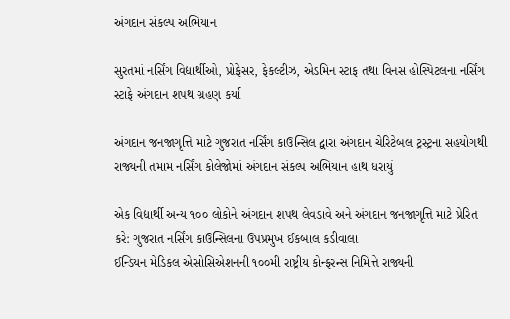અંગદાન સંકલ્પ અભિયાન

સુરતમાં નર્સિંગ વિદ્યાર્થીઓ, પ્રોફેસર, ફેકલ્ટીઝ, એડમિન સ્ટાફ તથા વિનસ હોસ્પિટલના નર્સિંગ સ્ટાફે અંગદાન શપથ ગ્રહણ કર્યા

અંગદાન જનજાગૃત્તિ માટે ગુજરાત નર્સિંગ કાઉન્સિલ દ્વારા અંગદાન ચેરિટેબલ ટ્રસ્ટ્રના સહયોગથી રાજ્યની તમામ નર્સિંગ કોલેજોમાં અંગદાન સંકલ્પ અભિયાન હાથ ધરાયું

એક વિદ્યાર્થી અન્ય ૧૦૦ લોકોને અંગદાન શપથ લેવડાવે અને અંગદાન જનજાગૃત્તિ માટે પ્રેરિત કરે: ગુજરાત નર્સિંગ કાઉન્સિલના ઉપપ્રમુખ ઈકબાલ કડીવાલા
ઈન્ડિયન મેડિકલ એસોસિએશનની ૧૦૦મી રાષ્ટ્રીય કોન્ફરન્સ નિમિત્તે રાજ્યની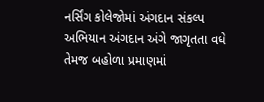નર્સિંગ કોલેજોમાં અંગદાન સંકલ્પ અભિયાન અંગદાન અંગે જાગૃતતા વધે તેમજ બહોળા પ્રમાણમાં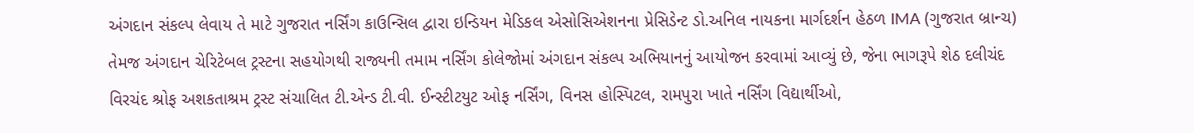અંગદાન સંકલ્પ લેવાય તે માટે ગુજરાત નર્સિંગ કાઉન્સિલ દ્વારા ઇન્ડિયન મેડિકલ એસોસિએશનના પ્રેસિડેન્ટ ડો.અનિલ નાયકના માર્ગદર્શન હેઠળ IMA (ગુજરાત બ્રાન્ચ) તેમજ અંગદાન ચેરિટેબલ ટ્રસ્ટના સહયોગથી રાજ્યની તમામ નર્સિંગ કોલેજોમાં અંગદાન સંકલ્પ અભિયાનનું આયોજન કરવામાં આવ્યું છે, જેના ભાગરૂપે શેઠ દલીચંદ વિરચંદ શ્રોફ અશકતાશ્રમ ટ્રસ્ટ સંચાલિત ટી.એન્ડ ટી.વી. ઈન્સ્ટીટયુટ ઓફ નર્સિંગ, વિનસ હોસ્પિટલ, રામપુરા ખાતે નર્સિંગ વિદ્યાર્થીઓ,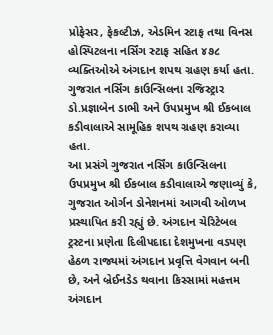પ્રોફેસર, ફેકલ્ટીઝ, એડમિન સ્ટાફ તથા વિનસ હોસ્પિટલના નર્સિંગ સ્ટાફ સહિત ૪૭૮ વ્યક્તિઓએ અંગદાન શપથ ગ્રહણ કર્યા હતા. ગુજરાત નર્સિંગ કાઉન્સિલના રજિસ્ટ્રાર ડો.પ્રજ્ઞાબેન ડાભી અને ઉપપ્રમુખ શ્રી ઈકબાલ કડીવાલાએ સામૂહિક શપથ ગ્રહણ કરાવ્યા હતા.
આ પ્રસંગે ગુજરાત નર્સિંગ કાઉન્સિલના ઉપપ્રમુખ શ્રી ઈકબાલ કડીવાલાએ જણાવ્યું કે, ગુજરાત ઓર્ગન ડોનેશનમાં આગવી ઓળખ પ્રસ્થાપિત કરી રહ્યું છે. અંગદાન ચેરિટેબલ ટ્રસ્ટના પ્રણેતા દિલીપદાદા દેશમુખના વડપણ હેઠળ રાજ્યમાં અંગદાન પ્રવૃત્તિ વેગવાન બની છે, અને બ્રેઈનડેડ થવાના કિસ્સામાં મહત્તમ અંગદાન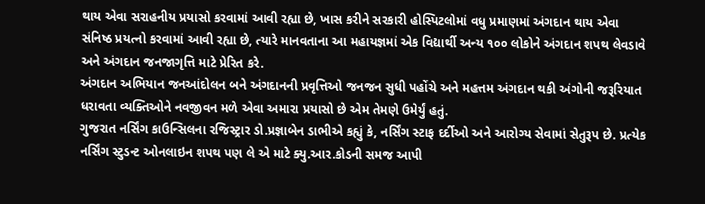થાય એવા સરાહનીય પ્રયાસો કરવામાં આવી રહ્યા છે, ખાસ કરીને સરકારી હોસ્પિટલોમાં વધુ પ્રમાણમાં અંગદાન થાય એવા સંનિષ્ઠ પ્રયત્નો કરવામાં આવી રહ્યા છે, ત્યારે માનવતાના આ મહાયજ્ઞમાં એક વિદ્યાર્થી અન્ય ૧૦૦ લોકોને અંગદાન શપથ લેવડાવે અને અંગદાન જનજાગૃત્તિ માટે પ્રેરિત કરે.
અંગદાન અભિયાન જનઆંદોલન બને અંગદાનની પ્રવૃત્તિઓ જનજન સુધી પહોંચે અને મહત્તમ અંગદાન થકી અંગોની જરૂરિયાત ધરાવતા વ્યક્તિઓને નવજીવન મળે એવા અમારા પ્રયાસો છે એમ તેમણે ઉમેર્યું હતું.
ગુજરાત નર્સિંગ કાઉન્સિલના રજિસ્ટ્રાર ડો.પ્રજ્ઞાબેન ડાભીએ કહ્યું કે, નર્સિંગ સ્ટાફ દર્દીઓ અને આરોગ્ય સેવામાં સેતુરૂપ છે. પ્રત્યેક નર્સિંગ સ્ટુડન્ટ ઓનલાઇન શપથ પણ લે એ માટે ક્યુ.આર.કોડની સમજ આપી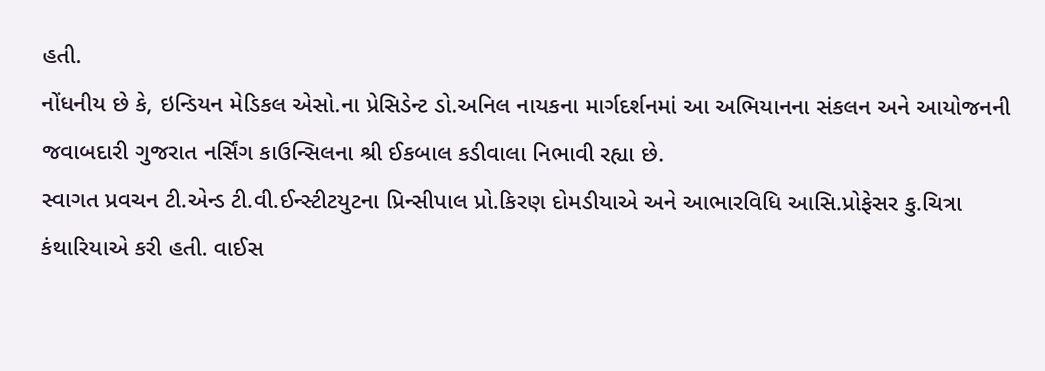હતી.
નોંધનીય છે કે, ઇન્ડિયન મેડિકલ એસો.ના પ્રેસિડેન્ટ ડો.અનિલ નાયકના માર્ગદર્શનમાં આ અભિયાનના સંકલન અને આયોજનની જવાબદારી ગુજરાત નર્સિંગ કાઉન્સિલના શ્રી ઈકબાલ કડીવાલા નિભાવી રહ્યા છે.
સ્વાગત પ્રવચન ટી.એન્ડ ટી.વી.ઈન્સ્ટીટયુટના પ્રિન્સીપાલ પ્રો.કિરણ દોમડીયાએ અને આભારવિધિ આસિ.પ્રોફેસર કુ.ચિત્રા કંથારિયાએ કરી હતી. વાઈસ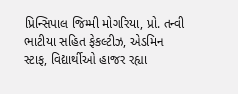પ્રિન્સિપાલ જિમ્મી મોગરિયા, પ્રો. તન્વી ભાટીયા સહિત ફેકલ્ટીઝ, એડમિન સ્ટાફ, વિદ્યાર્થીઓ હાજર રહ્યા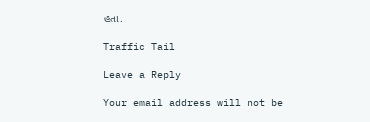હતા.

Traffic Tail

Leave a Reply

Your email address will not be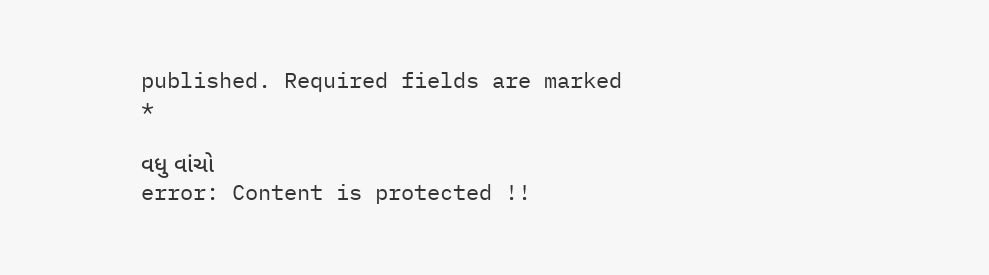published. Required fields are marked *

વધુ વાંચો
error: Content is protected !!